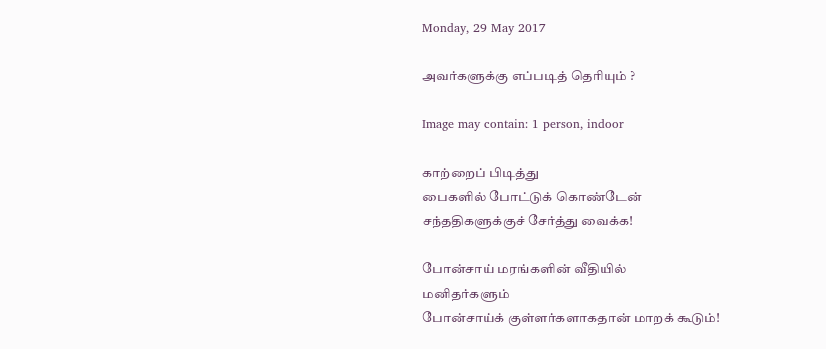Monday, 29 May 2017

அவர்களுக்கு எப்படித் தெரியும் ?

Image may contain: 1 person, indoor

காற்றைப் பிடித்து
பைகளில் போட்டுக் கொண்டேன்
சந்ததிகளுக்குச் சேர்த்து வைக்க!

போன்சாய் மரங்களின் வீதியில்
மனிதர்களும்
போன்சாய்க் குள்ளர்களாகதான் மாறக் கூடும்!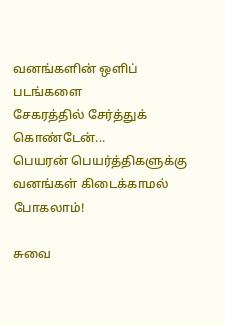வனங்களின் ஒளிப் படங்களை
சேகரத்தில் சேர்த்துக் கொண்டேன்...
பெயரன் பெயர்த்திகளுக்கு
வனங்கள் கிடைக்காமல் போகலாம்!

சுவை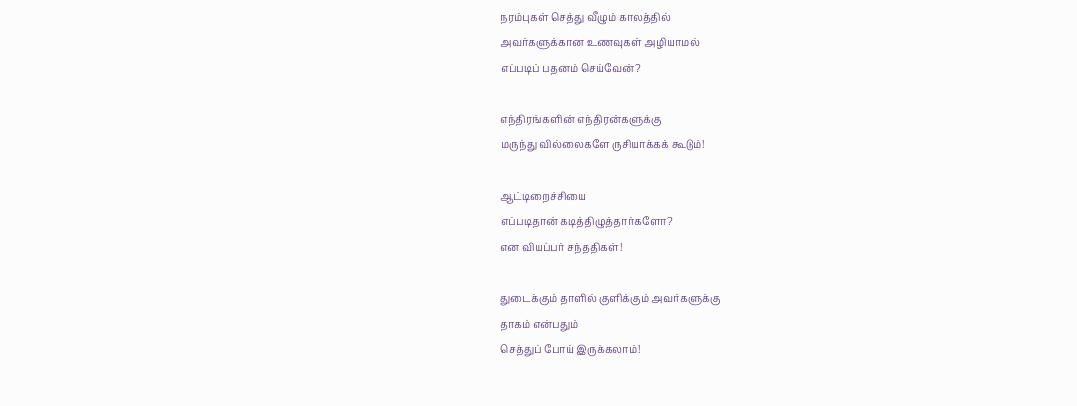நரம்புகள் செத்து வீழும் காலத்தில்
அவர்களுக்கான உணவுகள் அழியாமல்
எப்படிப் பதனம் செய்வேன்?

எந்திரங்களின் எந்திரன்களுக்கு
மருந்து வில்லைகளே ருசியாக்கக் கூடும்!

ஆட்டிறைச்சியை
எப்படிதான் கடித்திழுத்தார்களோ?
என வியப்பர் சந்ததிகள்!

துடைக்கும் தாளில் குளிக்கும் அவர்களுக்கு
தாகம் என்பதும்
செத்துப் போய் இருக்கலாம்!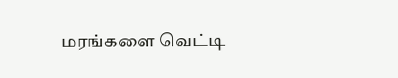மரங்களை வெட்டி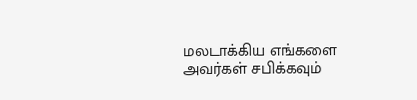மலடாக்கிய எங்களை
அவர்கள் சபிக்கவும்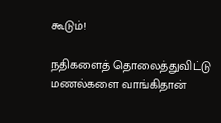கூடும்!

நதிகளைத் தொலைத்துவிட்டு
மணல்களை வாங்கிதான்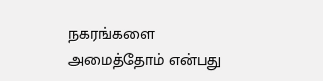நகரங்களை அமைத்தோம் என்பது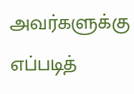அவர்களுக்கு எப்படித்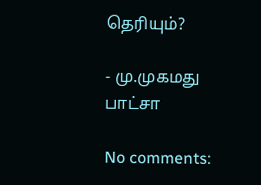தெரியும்?

- மு.முகமது பாட்சா

No comments: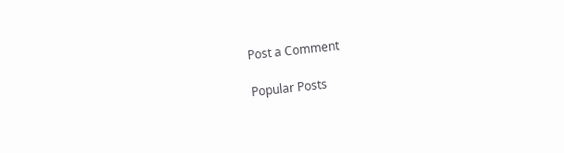Post a Comment

Popular Posts